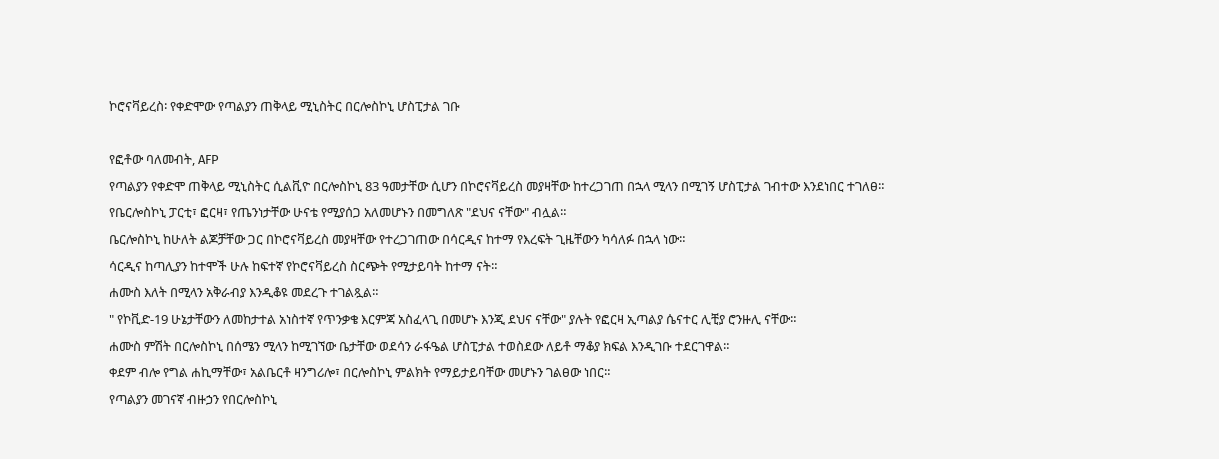ኮሮናቫይረስ፡ የቀድሞው የጣልያን ጠቅላይ ሚኒስትር በርሎስኮኒ ሆስፒታል ገቡ

የፎቶው ባለመብት, AFP
የጣልያን የቀድሞ ጠቅላይ ሚኒስትር ሲልቪዮ በርሎስኮኒ 83 ዓመታቸው ሲሆን በኮሮናቫይረስ መያዛቸው ከተረጋገጠ በኋላ ሚላን በሚገኝ ሆስፒታል ገብተው እንደነበር ተገለፀ።
የቤርሎስኮኒ ፓርቲ፣ ፎርዛ፣ የጤንነታቸው ሁናቴ የሚያሰጋ አለመሆኑን በመግለጽ "ደህና ናቸው" ብሏል።
ቤርሎስኮኒ ከሁለት ልጆቻቸው ጋር በኮሮናቫይረስ መያዛቸው የተረጋገጠው በሳርዲና ከተማ የእረፍት ጊዜቸውን ካሳለፉ በኋላ ነው።
ሳርዲና ከጣሊያን ከተሞች ሁሉ ከፍተኛ የኮሮናቫይረስ ስርጭት የሚታይባት ከተማ ናት።
ሐሙስ እለት በሚላን አቅራብያ እንዲቆዩ መደረጉ ተገልጿል።
" የኮቪድ-19 ሁኔታቸውን ለመከታተል አነስተኛ የጥንቃቄ እርምጃ አስፈላጊ በመሆኑ እንጂ ደህና ናቸው" ያሉት የፎርዛ ኢጣልያ ሴናተር ሊቺያ ሮንዙሊ ናቸው።
ሐሙስ ምሽት በርሎስኮኒ በሰሜን ሚላን ከሚገኘው ቤታቸው ወደሳን ራፋዔል ሆስፒታል ተወስደው ለይቶ ማቆያ ክፍል እንዲገቡ ተደርገዋል።
ቀደም ብሎ የግል ሐኪማቸው፣ አልቤርቶ ዛንግሪሎ፣ በርሎስኮኒ ምልክት የማይታይባቸው መሆኑን ገልፀው ነበር።
የጣልያን መገናኛ ብዙኃን የበርሎስኮኒ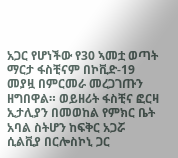አጋር የሆነችው የ30 ኣመቷ ወጣት ማርታ ፋስቺናም በኮቪድ-19 መያዟ በምርመራ መረጋገጡን ዘግበዋል። ወይዘሪት ፋስቺና ፎርዛ ኢታሊያን በመወከል የምክር ቤት አባል ስትሆን ከፍቅር አጋሯ ሲልቪያ በርሎስኮኒ ጋር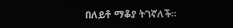በለይቶ ማቆያ ትገኛለች።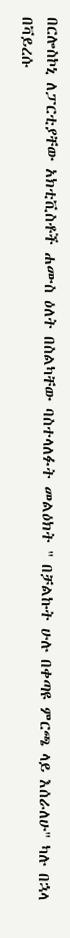በርሎስኮኒ ለፓርቲያቸው አክቲቪስቶች ሐሙስ ዕለት በስልካቸው ባስተላለፉት መልዕክት " በቻልኩት ሁሉ በቀጣዩ ምርጫ ላይ እሰራለሁ" ካሉ በኋላ በቫይረሱ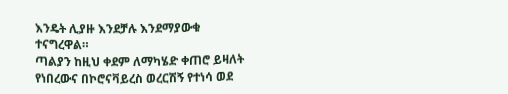እንዴት ሊያዙ እንደቻሉ እንደማያውቁ ተናግረዋል።
ጣልያን ከዚህ ቀደም ለማካሄድ ቀጠሮ ይዛለት የነበረውና በኮሮናቫይረስ ወረርሽኝ የተነሳ ወደ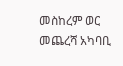መስከረም ወር መጨረሻ አካባቢ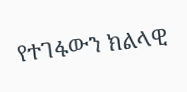የተገፋውን ክልላዊ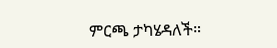ምርጫ ታካሄዳለች።